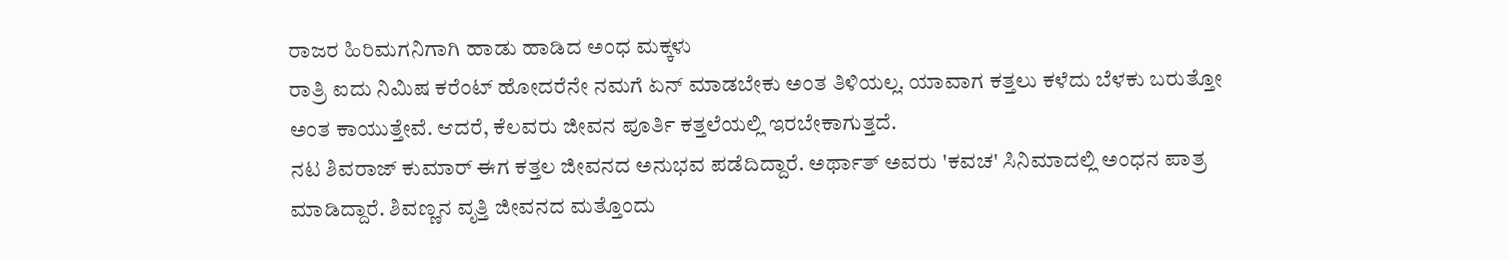ರಾಜರ ಹಿರಿಮಗನಿಗಾಗಿ ಹಾಡು ಹಾಡಿದ ಅಂಧ ಮಕ್ಕಳು
ರಾತ್ರಿ ಐದು ನಿಮಿಷ ಕರೆಂಟ್ ಹೋದರೆನೇ ನಮಗೆ ಏನ್ ಮಾಡಬೇಕು ಅಂತ ತಿಳಿಯಲ್ಲ. ಯಾವಾಗ ಕತ್ತಲು ಕಳೆದು ಬೆಳಕು ಬರುತ್ತೋ ಅಂತ ಕಾಯುತ್ತೇವೆ. ಆದರೆ, ಕೆಲವರು ಜೀವನ ಪೂರ್ತಿ ಕತ್ತಲೆಯಲ್ಲಿ ಇರಬೇಕಾಗುತ್ತದೆ.
ನಟ ಶಿವರಾಜ್ ಕುಮಾರ್ ಈಗ ಕತ್ತಲ ಜೀವನದ ಅನುಭವ ಪಡೆದಿದ್ದಾರೆ. ಅರ್ಥಾತ್ ಅವರು 'ಕವಚ' ಸಿನಿಮಾದಲ್ಲಿ ಅಂಧನ ಪಾತ್ರ ಮಾಡಿದ್ದಾರೆ. ಶಿವಣ್ಣನ ವೃತ್ತಿ ಜೀವನದ ಮತ್ತೊಂದು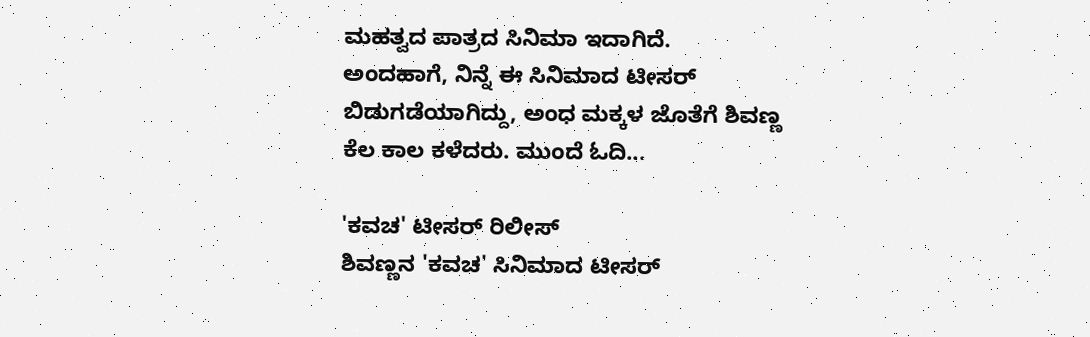ಮಹತ್ವದ ಪಾತ್ರದ ಸಿನಿಮಾ ಇದಾಗಿದೆ.
ಅಂದಹಾಗೆ, ನಿನ್ನೆ ಈ ಸಿನಿಮಾದ ಟೀಸರ್ ಬಿಡುಗಡೆಯಾಗಿದ್ದು, ಅಂಧ ಮಕ್ಕಳ ಜೊತೆಗೆ ಶಿವಣ್ಣ ಕೆಲ ಕಾಲ ಕಳೆದರು. ಮುಂದೆ ಓದಿ...

'ಕವಚ' ಟೀಸರ್ ರಿಲೀಸ್
ಶಿವಣ್ಣನ 'ಕವಚ' ಸಿನಿಮಾದ ಟೀಸರ್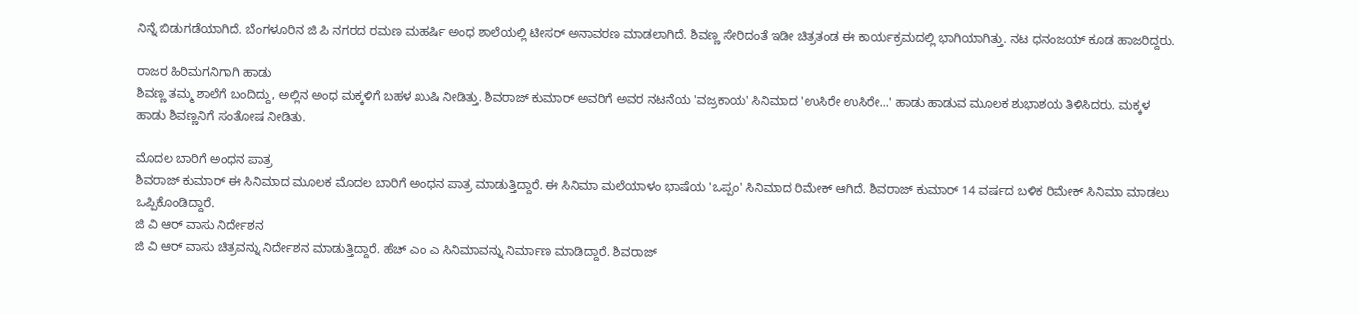ನಿನ್ನೆ ಬಿಡುಗಡೆಯಾಗಿದೆ. ಬೆಂಗಳೂರಿನ ಜಿ ಪಿ ನಗರದ ರಮಣ ಮಹರ್ಷಿ ಅಂಧ ಶಾಲೆಯಲ್ಲಿ ಟೀಸರ್ ಅನಾವರಣ ಮಾಡಲಾಗಿದೆ. ಶಿವಣ್ಣ ಸೇರಿದಂತೆ ಇಡೀ ಚಿತ್ರತಂಡ ಈ ಕಾರ್ಯಕ್ರಮದಲ್ಲಿ ಭಾಗಿಯಾಗಿತ್ತು. ನಟ ಧನಂಜಯ್ ಕೂಡ ಹಾಜರಿದ್ದರು.

ರಾಜರ ಹಿರಿಮಗನಿಗಾಗಿ ಹಾಡು
ಶಿವಣ್ಣ ತಮ್ಮ ಶಾಲೆಗೆ ಬಂದಿದ್ದು, ಅಲ್ಲಿನ ಅಂಧ ಮಕ್ಕಳಿಗೆ ಬಹಳ ಖುಷಿ ನೀಡಿತ್ತು. ಶಿವರಾಜ್ ಕುಮಾರ್ ಅವರಿಗೆ ಅವರ ನಟನೆಯ 'ವಜ್ರಕಾಯ' ಸಿನಿಮಾದ 'ಉಸಿರೇ ಉಸಿರೇ...' ಹಾಡು ಹಾಡುವ ಮೂಲಕ ಶುಭಾಶಯ ತಿಳಿಸಿದರು. ಮಕ್ಕಳ ಹಾಡು ಶಿವಣ್ಣನಿಗೆ ಸಂತೋಷ ನೀಡಿತು.

ಮೊದಲ ಬಾರಿಗೆ ಅಂಧನ ಪಾತ್ರ
ಶಿವರಾಜ್ ಕುಮಾರ್ ಈ ಸಿನಿಮಾದ ಮೂಲಕ ಮೊದಲ ಬಾರಿಗೆ ಅಂಧನ ಪಾತ್ರ ಮಾಡುತ್ತಿದ್ದಾರೆ. ಈ ಸಿನಿಮಾ ಮಲೆಯಾಳಂ ಭಾಷೆಯ 'ಒಪ್ಪಂ' ಸಿನಿಮಾದ ರಿಮೇಕ್ ಆಗಿದೆ. ಶಿವರಾಜ್ ಕುಮಾರ್ 14 ವರ್ಷದ ಬಳಿಕ ರಿಮೇಕ್ ಸಿನಿಮಾ ಮಾಡಲು ಒಪ್ಪಿಕೊಂಡಿದ್ದಾರೆ.
ಜಿ ವಿ ಆರ್ ವಾಸು ನಿರ್ದೇಶನ
ಜಿ ವಿ ಆರ್ ವಾಸು ಚಿತ್ರವನ್ನು ನಿರ್ದೇಶನ ಮಾಡುತ್ತಿದ್ದಾರೆ. ಹೆಚ್ ಎಂ ಎ ಸಿನಿಮಾವನ್ನು ನಿರ್ಮಾಣ ಮಾಡಿದ್ದಾರೆ. ಶಿವರಾಜ್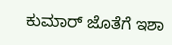ಕುಮಾರ್ ಜೊತೆಗೆ ಇಶಾ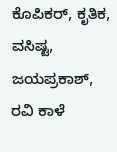ಕೊಪಿಕರ್, ಕೃತಿಕ, ವಸಿಷ್ಟ, ಜಯಪ್ರಕಾಶ್, ರವಿ ಕಾಳೆ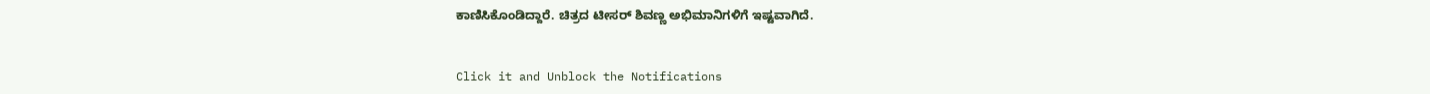ಕಾಣಿಸಿಕೊಂಡಿದ್ದಾರೆ. ಚಿತ್ರದ ಟೀಸರ್ ಶಿವಣ್ಣ ಅಭಿಮಾನಿಗಳಿಗೆ ಇಷ್ಟವಾಗಿದೆ.


Click it and Unblock the Notifications